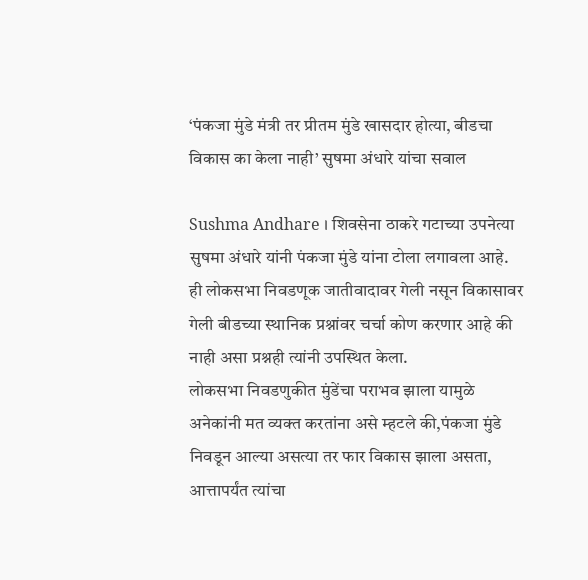‘पंकजा मुंडे मंत्री तर प्रीतम मुंडे खासदार होत्या, बीडचा विकास का केला नाही’ सुषमा अंधारे यांचा सवाल

Sushma Andhare । शिवसेना ठाकरे गटाच्या उपनेत्या सुषमा अंधारे यांनी पंकजा मुंडे यांना टोला लगावला आहे. ही लोकसभा निवडणूक जातीवादावर गेली नसून विकासावर गेली बीडच्या स्थानिक प्रश्नांवर चर्चा कोण करणार आहे की नाही असा प्रश्नही त्यांनी उपस्थित केला.
लोकसभा निवडणुकीत मुंडेंचा पराभव झाला यामुळे अनेकांनी मत व्यक्त करतांना असे म्हटले की,पंकजा मुंडे निवडून आल्या असत्या तर फार विकास झाला असता, आत्तापर्यंत त्यांचा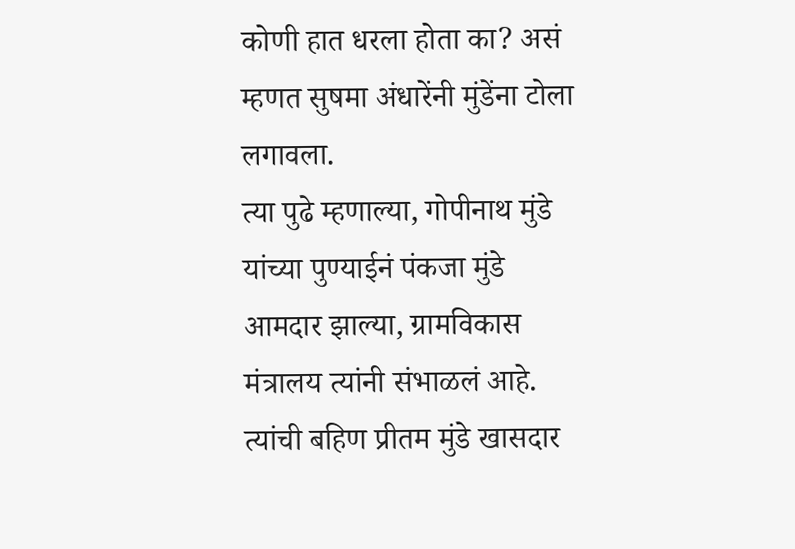कोणी हात धरला होता का? असं म्हणत सुषमा अंधारेंनी मुंडेंना टोला लगावला.
त्या पुढे म्हणाल्या, गोपीनाथ मुंडे यांच्या पुण्याईनं पंकजा मुंडे आमदार झाल्या, ग्रामविकास मंत्रालय त्यांनी संभाळलं आहे. त्यांची बहिण प्रीतम मुंडे खासदार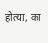होत्या, का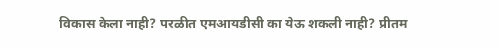विकास केला नाही? परळीत एमआयडीसी का येऊ शकली नाही? प्रीतम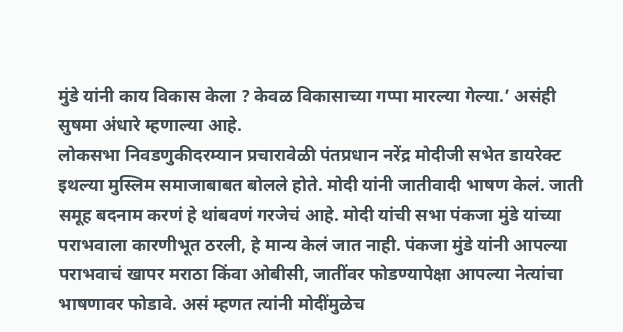मुंडे यांनी काय विकास केला ? केवळ विकासाच्या गप्पा मारल्या गेल्या.’ असंही सुषमा अंधारे म्हणाल्या आहे.
लोकसभा निवडणुकीदरम्यान प्रचारावेळी पंतप्रधान नरेंद्र मोदीजी सभेत डायरेक्ट इथल्या मुस्लिम समाजाबाबत बोलले होते. मोदी यांनी जातीवादी भाषण केलं. जाती समूह बदनाम करणं हे थांबवणं गरजेचं आहे. मोदी यांची सभा पंकजा मुंडे यांच्या पराभवाला कारणीभूत ठरली, हे मान्य केलं जात नाही. पंकजा मुंडे यांनी आपल्या पराभवाचं खापर मराठा किंवा ओबीसी, जातींवर फोडण्यापेक्षा आपल्या नेत्यांचा भाषणावर फोडावे. असं म्हणत त्यांनी मोदींमुळेच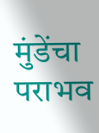मुंडेंचा पराभव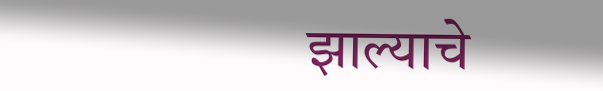झाल्याचे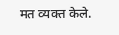मत व्यक्त केले.